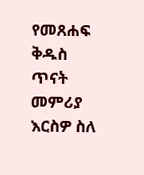የመጸሐፍ ቅዱስ ጥናት መምሪያ
እርስዎ ስለ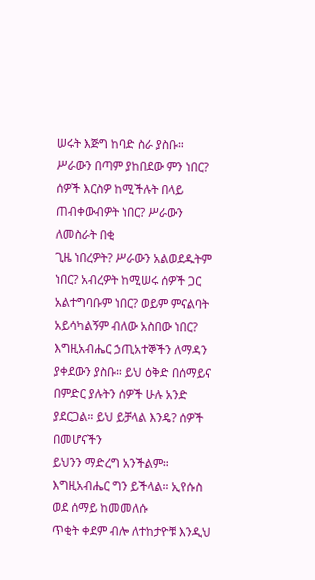ሠሩት እጅግ ከባድ ስራ ያስቡ። ሥራውን በጣም ያከበደው ምን ነበር?
ሰዎች እርስዎ ከሚችሉት በላይ ጠብቀውብዎት ነበር? ሥራውን ለመስራት በቂ
ጊዜ ነበረዎት? ሥራውን አልወደዱትም ነበር? አብረዎት ከሚሠሩ ሰዎች ጋር
አልተግባቡም ነበር? ወይም ምናልባት አይሳካልኝም ብለው አስበው ነበር?
እግዚአብሔር ኃጢአተኞችን ለማዳን ያቀደውን ያስቡ። ይህ ዕቅድ በሰማይና
በምድር ያሉትን ሰዎች ሁሉ አንድ ያደርጋል። ይህ ይቻላል እንዴ? ሰዎች በመሆናችን
ይህንን ማድረግ አንችልም። እግዚአብሔር ግን ይችላል። ኢየሱስ ወደ ሰማይ ከመመለሱ
ጥቂት ቀደም ብሎ ለተከታዮቹ እንዲህ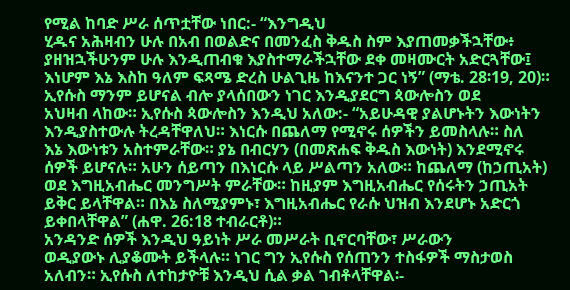የሚል ከባድ ሥራ ሰጥቷቸው ነበር:- “እንግዲህ
ሂዱና አሕዛብን ሁሉ በአብ በወልድና በመንፈስ ቅዱስ ስም እያጠመቃችኋቸው፥
ያዘዝኋችሁንም ሁሉ እንዲጠብቁ እያስተማራችኋቸው ደቀ መዛሙርት አድርጓቸው፤
እነሆም እኔ እስከ ዓለም ፍጻሜ ድረስ ሁልጊዜ ከእናንተ ጋር ነኝ” (ማቴ. 28፡19, 20)።
ኢየሱስ ማንም ይሆናል ብሎ ያላሰበውን ነገር እንዲያደርግ ጳውሎስን ወደ
አህዛብ ላከው። ኢየሱስ ጳውሎስን እንዲህ አለው:- “አይሁዳዊ ያልሆኑትን እውነትን
እንዲያስተውሉ ትረዳቸዋለህ። እነርሱ በጨለማ የሚኖሩ ሰዎችን ይመስላሉ። ስለ
እኔ እውነቱን አስተምራቸው። ያኔ በብርሃን (በመጽሐፍ ቅዱስ እውነት) እንደሚኖሩ
ሰዎች ይሆናሉ። አሁን ሰይጣን በእነርሱ ላይ ሥልጣን አለው። ከጨለማ (ከኃጢአት)
ወደ እግዚአብሔር መንግሥት ምራቸው። ከዚያም እግዚአብሔር የሰሩትን ኃጢአት
ይቅር ይላቸዋል። በእኔ ስለሚያምኑ፣ እግዚአብሔር የራሱ ህዝብ እንደሆኑ አድርጎ
ይቀበላቸዋል” (ሐዋ. 26:18 ተብራርቶ)።
አንዳንድ ሰዎች እንዲህ ዓይነት ሥራ መሥራት ቢኖርባቸው፣ ሥራውን
ወዲያውኑ ሊያቆሙት ይችላሉ። ነገር ግን ኢየሱስ የሰጠንን ተስፋዎች ማስታወስ
አለብን። ኢየሱስ ለተከታዮቹ እንዲህ ሲል ቃል ገብቶላቸዋል፡-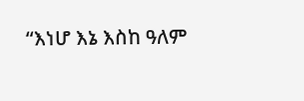“እነሆ እኔ እስከ ዓለም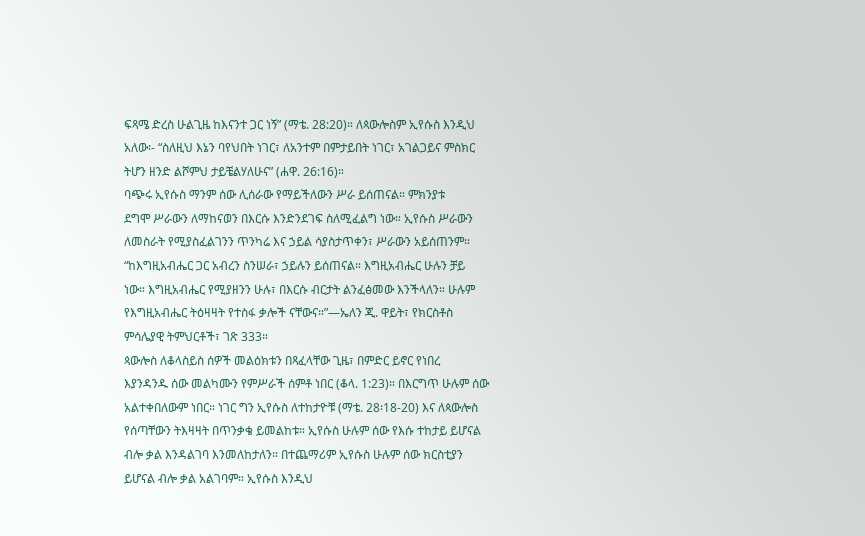ፍጻሜ ድረስ ሁልጊዜ ከእናንተ ጋር ነኝ” (ማቴ. 28:20)። ለጳውሎስም ኢየሱስ እንዲህ
አለው፡- “ስለዚህ እኔን ባየህበት ነገር፣ ለአንተም በምታይበት ነገር፣ አገልጋይና ምስክር
ትሆን ዘንድ ልሾምህ ታይቼልሃለሁና” (ሐዋ. 26:16)።
ባጭሩ ኢየሱስ ማንም ሰው ሊሰራው የማይችለውን ሥራ ይሰጠናል። ምክንያቱ
ደግሞ ሥራውን ለማከናወን በእርሱ እንድንደገፍ ስለሚፈልግ ነው። ኢየሱስ ሥራውን
ለመስራት የሚያስፈልገንን ጥንካሬ እና ኃይል ሳያስታጥቀን፣ ሥራውን አይሰጠንም።
“ከእግዚአብሔር ጋር አብረን ስንሠራ፣ ኃይሉን ይሰጠናል። እግዚአብሔር ሁሉን ቻይ
ነው። እግዚአብሔር የሚያዘንን ሁሉ፣ በእርሱ ብርታት ልንፈፅመው እንችላለን። ሁሉም
የእግዚአብሔር ትዕዛዛት የተስፋ ቃሎች ናቸውና።”—ኤለን ጂ. ዋይት፣ የክርስቶስ
ምሳሌያዊ ትምህርቶች፣ ገጽ 333።
ጳውሎስ ለቆላስይስ ሰዎች መልዕክቱን በጻፈላቸው ጊዜ፣ በምድር ይኖር የነበረ
እያንዳንዱ ሰው መልካሙን የምሥራች ሰምቶ ነበር (ቆላ. 1:23)። በእርግጥ ሁሉም ሰው
አልተቀበለውም ነበር። ነገር ግን ኢየሱስ ለተከታዮቹ (ማቴ. 28፡18-20) እና ለጳውሎስ
የሰጣቸውን ትእዛዛት በጥንቃቄ ይመልከቱ። ኢየሱስ ሁሉም ሰው የእሱ ተከታይ ይሆናል
ብሎ ቃል እንዳልገባ እንመለከታለን። በተጨማሪም ኢየሱስ ሁሉም ሰው ክርስቲያን
ይሆናል ብሎ ቃል አልገባም። ኢየሱስ እንዲህ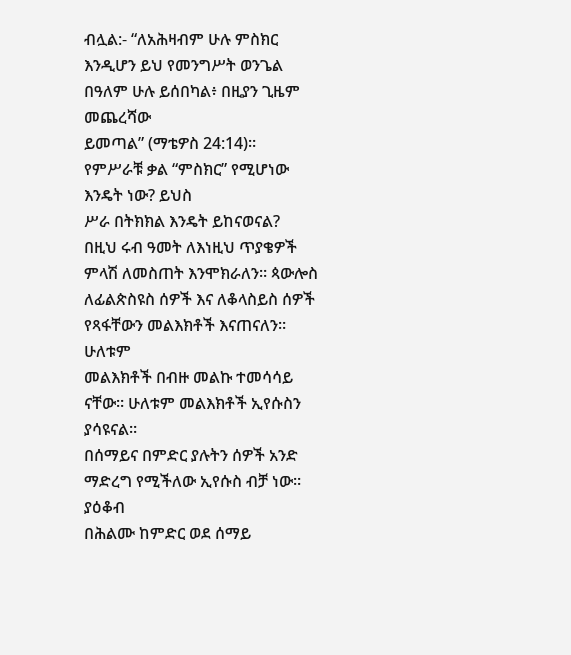ብሏል:- “ለአሕዛብም ሁሉ ምስክር
እንዲሆን ይህ የመንግሥት ወንጌል በዓለም ሁሉ ይሰበካል፥ በዚያን ጊዜም መጨረሻው
ይመጣል” (ማቴዎስ 24:14)። የምሥራቹ ቃል “ምስክር” የሚሆነው እንዴት ነው? ይህስ
ሥራ በትክክል እንዴት ይከናወናል?
በዚህ ሩብ ዓመት ለእነዚህ ጥያቄዎች ምላሽ ለመስጠት እንሞክራለን። ጳውሎስ
ለፊልጵስዩስ ሰዎች እና ለቆላስይስ ሰዎች የጻፋቸውን መልእክቶች እናጠናለን። ሁለቱም
መልእክቶች በብዙ መልኩ ተመሳሳይ ናቸው። ሁለቱም መልእክቶች ኢየሱስን ያሳዩናል።
በሰማይና በምድር ያሉትን ሰዎች አንድ ማድረግ የሚችለው ኢየሱስ ብቻ ነው። ያዕቆብ
በሕልሙ ከምድር ወደ ሰማይ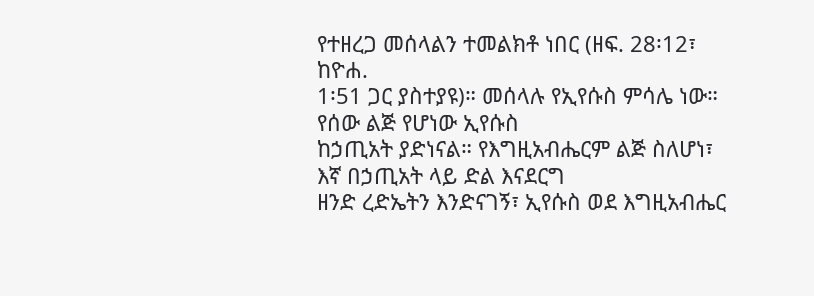የተዘረጋ መሰላልን ተመልክቶ ነበር (ዘፍ. 28፡12፣ ከዮሐ.
1፡51 ጋር ያስተያዩ)። መሰላሉ የኢየሱስ ምሳሌ ነው። የሰው ልጅ የሆነው ኢየሱስ
ከኃጢአት ያድነናል። የእግዚአብሔርም ልጅ ስለሆነ፣ እኛ በኃጢአት ላይ ድል እናደርግ
ዘንድ ረድኤትን እንድናገኝ፣ ኢየሱስ ወደ እግዚአብሔር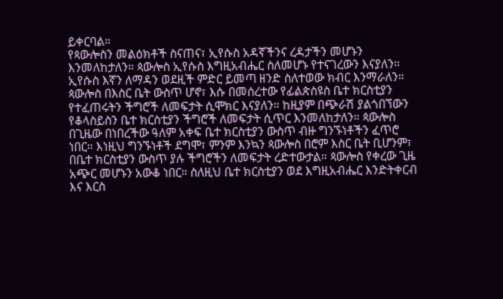ይቀርባል።
የጳውሎስን መልዕክቶች ስናጠና፣ ኢየሱስ አዳኛችንና ረዳታችን መሆኑን
እንመለከታለን። ጳውሎስ ኢየሱስ እግዚአብሔር ስለመሆኑ የተናገረውን እናያለን።
ኢየሱስ እኛን ለማዳን ወደዚች ምድር ይመጣ ዘንድ ስለተወው ክብር እንማራለን።
ጳውሎስ በእስር ቤት ውስጥ ሆኖ፣ እሱ በመሰረተው የፊልጵስዩስ ቤተ ክርስቲያን
የተፈጠሩትን ችግሮች ለመፍታት ሲሞክር እናያለን። ከዚያም በጭራሽ ያልጎበኘውን
የቆላስይስን ቤተ ክርስቲያን ችግሮች ለመፍታት ሲጥር እንመለከታለን። ጳውሎስ
በጊዜው በነበረችው ዓለም አቀፍ ቤተ ክርስቲያን ውስጥ ብዙ ግንኙነቶችን ፈጥሮ
ነበር። እነዚህ ግንኙነቶች ደግሞ፣ ምንም እንኳን ጳውሎስ በሮም እስር ቤት ቢሆንም፣
በቤተ ክርስቲያን ውስጥ ያሉ ችግሮችን ለመፍታት ረድተውታል። ጳውሎስ የቀረው ጊዜ
አጭር መሆኑን አውቆ ነበር። ስለዚህ ቤተ ክርስቲያን ወደ እግዚአብሔር እንድትቀርብ
እና እርስ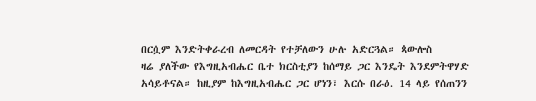በርሷም እንድትቀራረብ ለመርዳት የተቻለውን ሁሉ አድርጓል። ጳውሎስ
ዛሬ ያለችው የእግዚአብሔር ቤተ ክርስቲያን ከሰማይ ጋር እንዴት እንደምትዋሃድ
አሳይቶናል። ከዚያም ከእግዚአብሔር ጋር ሆነን፣ እርሱ በራዕ. 14 ላይ የሰጠንን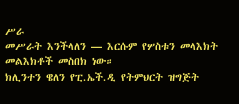ሥራ
መሥራት እንችላለን — እርሱም የሦስቱን መላእክት መልእክቶች መስበክ ነው።
ክሊንተን ዌለን የፒ.ኤች.ዲ የትምህርት ዝግጅት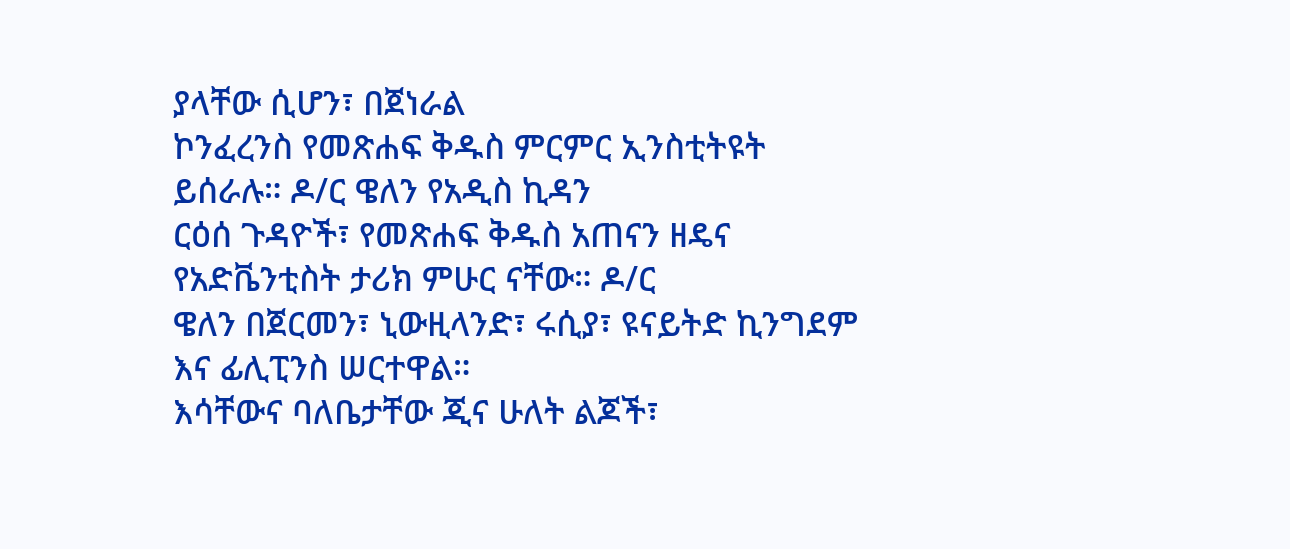ያላቸው ሲሆን፣ በጀነራል
ኮንፈረንስ የመጽሐፍ ቅዱስ ምርምር ኢንስቲትዩት ይሰራሉ። ዶ/ር ዌለን የአዲስ ኪዳን
ርዕሰ ጉዳዮች፣ የመጽሐፍ ቅዱስ አጠናን ዘዴና የአድቬንቲስት ታሪክ ምሁር ናቸው። ዶ/ር
ዌለን በጀርመን፣ ኒውዚላንድ፣ ሩሲያ፣ ዩናይትድ ኪንግደም እና ፊሊፒንስ ሠርተዋል።
እሳቸውና ባለቤታቸው ጂና ሁለት ልጆች፣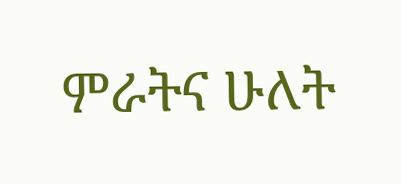ምራትና ሁለት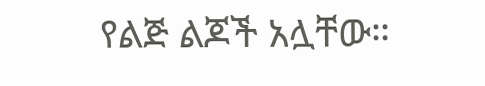የልጅ ልጆች አሏቸው።